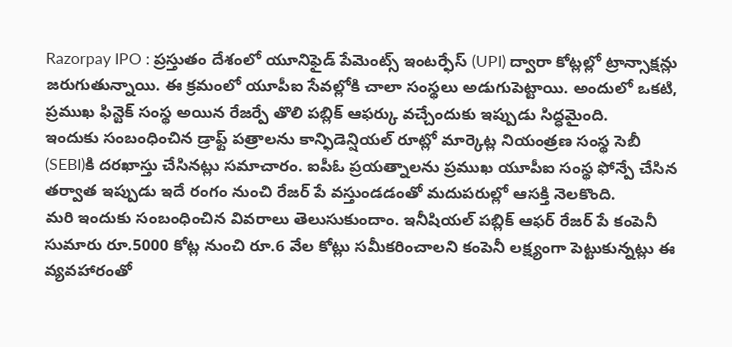Razorpay IPO : ప్రస్తుతం దేశంలో యూనిఫైడ్ పేమెంట్స్ ఇంటర్ఫేస్ (UPI) ద్వారా కోట్లల్లో ట్రాన్సాక్షన్లు జరుగుతున్నాయి. ఈ క్రమంలో యూపీఐ సేవల్లోకి చాలా సంస్థలు అడుగుపెట్టాయి. అందులో ఒకటి, ప్రముఖ ఫిన్టెక్ సంస్థ అయిన రేజర్పే తొలి పబ్లిక్ ఆఫర్కు వచ్చేందుకు ఇప్పుడు సిద్ధమైంది.
ఇందుకు సంబంధించిన డ్రాఫ్ట్ పత్రాలను కాన్ఫిడెన్షియల్ రూట్లో మార్కెట్ల నియంత్రణ సంస్థ సెబీ (SEBI)కి దరఖాస్తు చేసినట్లు సమాచారం. ఐపీఓ ప్రయత్నాలను ప్రముఖ యూపీఐ సంస్థ ఫోన్పే చేసిన తర్వాత ఇప్పుడు ఇదే రంగం నుంచి రేజర్ పే వస్తుండడంతో మదుపరుల్లో ఆసక్తి నెలకొంది.
మరి ఇందుకు సంబంధించిన వివరాలు తెలుసుకుందాం. ఇనీషియల్ పబ్లిక్ ఆఫర్ రేజర్ పే కంపెనీ సుమారు రూ.5000 కోట్ల నుంచి రూ.6 వేల కోట్లు సమీకరించాలని కంపెనీ లక్ష్యంగా పెట్టుకున్నట్లు ఈ వ్యవహారంతో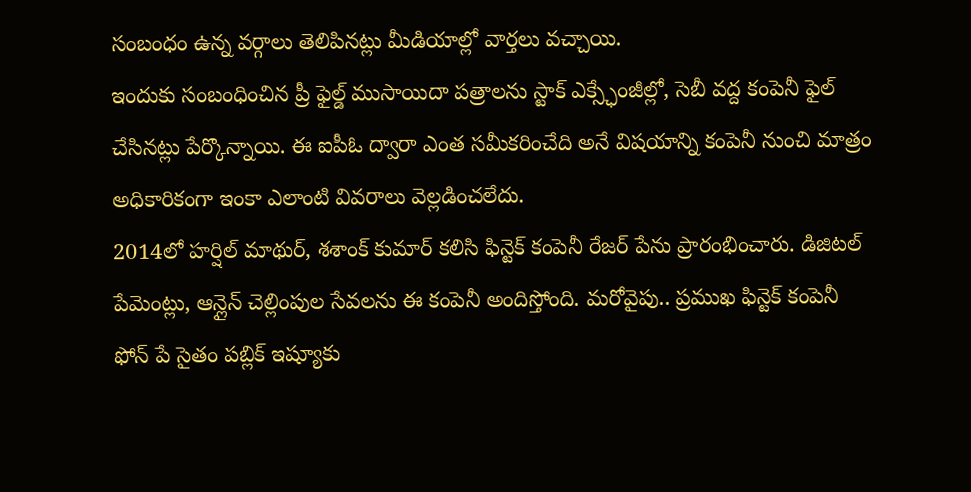సంబంధం ఉన్న వర్గాలు తెలిపినట్లు మీడియాల్లో వార్తలు వచ్చాయి.
ఇందుకు సంబంధించిన ప్రీ ఫైల్డ్ ముసాయిదా పత్రాలను స్టాక్ ఎక్స్ఛేంజీల్లో, సెబీ వద్ద కంపెనీ ఫైల్ చేసినట్లు పేర్కొన్నాయి. ఈ ఐపీఓ ద్వారా ఎంత సమీకరించేది అనే విషయాన్ని కంపెనీ నుంచి మాత్రం అధికారికంగా ఇంకా ఎలాంటి వివరాలు వెల్లడించలేదు.
2014లో హర్షిల్ మాథుర్, శశాంక్ కుమార్ కలిసి ఫిన్టెక్ కంపెనీ రేజర్ పేను ప్రారంభించారు. డిజిటల్ పేమెంట్లు, ఆన్లైన్ చెల్లింపుల సేవలను ఈ కంపెనీ అందిస్తోంది. మరోవైపు.. ప్రముఖ ఫిన్టెక్ కంపెనీ ఫోన్ పే సైతం పబ్లిక్ ఇష్యూకు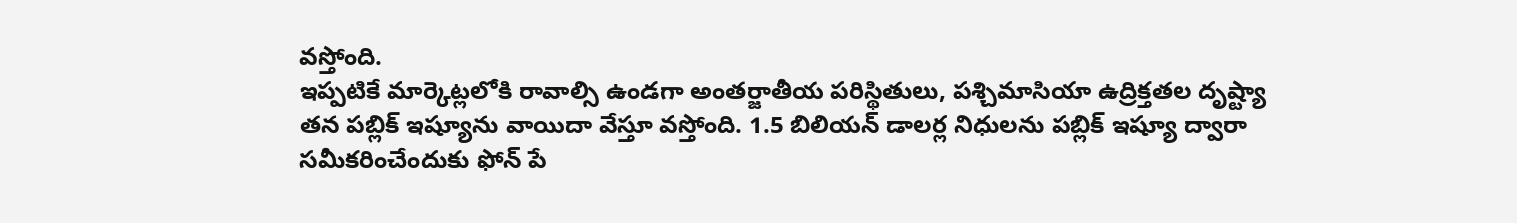వస్తోంది.
ఇప్పటికే మార్కెట్లలోకి రావాల్సి ఉండగా అంతర్జాతీయ పరిస్థితులు, పశ్చిమాసియా ఉద్రిక్తతల దృష్ట్యా తన పబ్లిక్ ఇష్యూను వాయిదా వేస్తూ వస్తోంది. 1.5 బిలియన్ డాలర్ల నిధులను పబ్లిక్ ఇష్యూ ద్వారా సమీకరించేందుకు ఫోన్ పే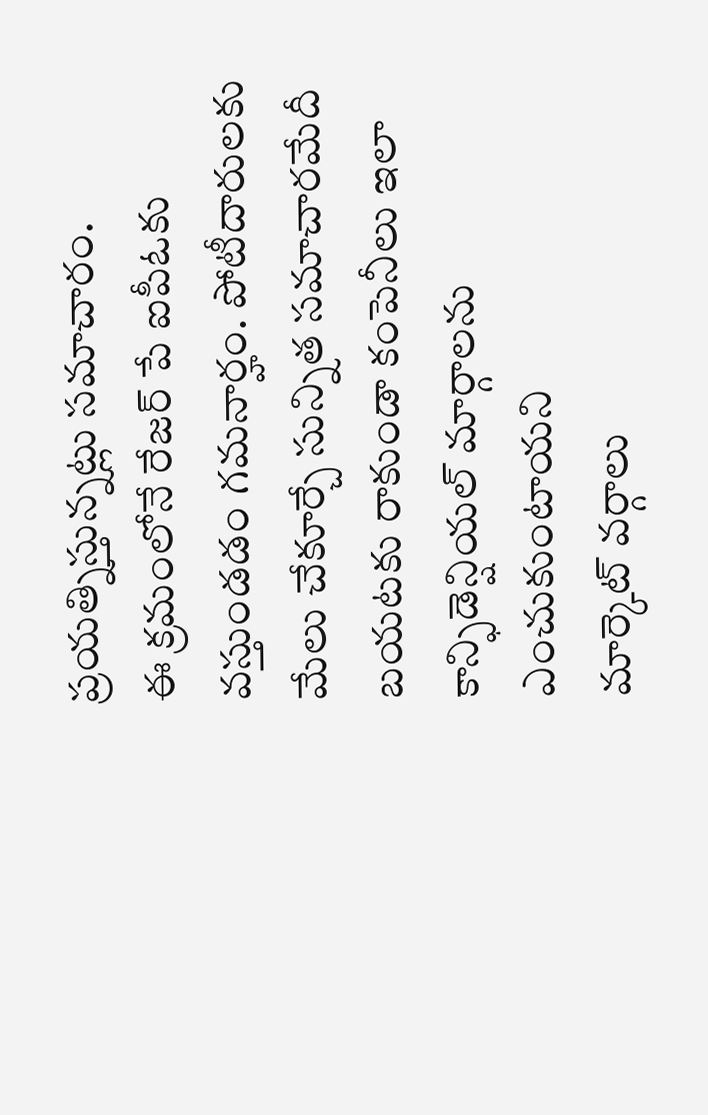ప్రయత్నిస్తున్నట్లు సమాచారం.
ఈ క్రమంలోనే రేజర్ పే ఐపీఓకు వస్తుండడం గమనార్హం. పోటీదారులకు మేలు చేకూర్చే సున్నిత సమాచారమేదీ బయటకు రాకుండా కంపెనీలు ఇలా కాన్ఫిడెన్షియల్ మార్గాలను ఎంచుకుంటాయని
మార్కెట్ వర్గాలు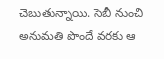చెబుతున్నాయి. సెబీ నుంచి అనుమతి పొందే వరకు ఆ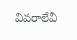వివరాలేవీ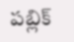పబ్లిక్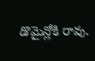డొమైన్లోకి రావు.